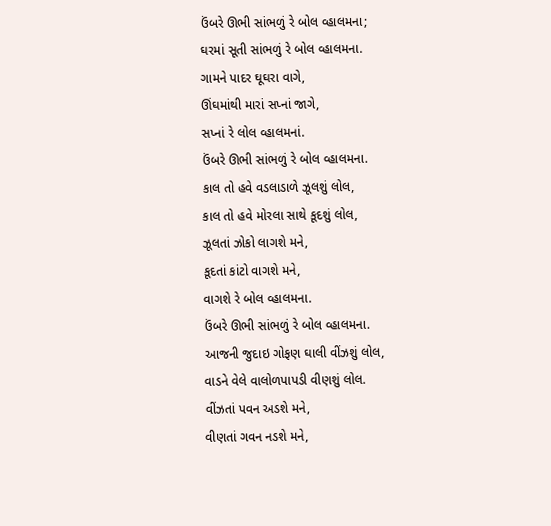ઉંબરે ઊભી સાંભળું રે બોલ વ્હાલમના;
ઘરમાં સૂતી સાંભળું રે બોલ વ્હાલમના.
ગામને પાદર ઘૂઘરા વાગે,
ઊંઘમાંથી મારાં સપ્નાં જાગે,
સપ્નાં રે લોલ વ્હાલમનાં.
ઉંબરે ઊભી સાંભળું રે બોલ વ્હાલમના.
કાલ તો હવે વડલાડાળે ઝૂલશું લોલ,
કાલ તો હવે મોરલા સાથે કૂદશું લોલ,
ઝૂલતાં ઝોકો લાગશે મને,
કૂદતાં કાંટો વાગશે મને,
વાગશે રે બોલ વ્હાલમના.
ઉંબરે ઊભી સાંભળું રે બોલ વ્હાલમના.
આજની જુદાઇ ગોફણ ઘાલી વીંઝશું લોલ,
વાડને વેલે વાલોળપાપડી વીણશું લોલ.
વીંઝતાં પવન અડશે મને,
વીણતાં ગવન નડશે મને,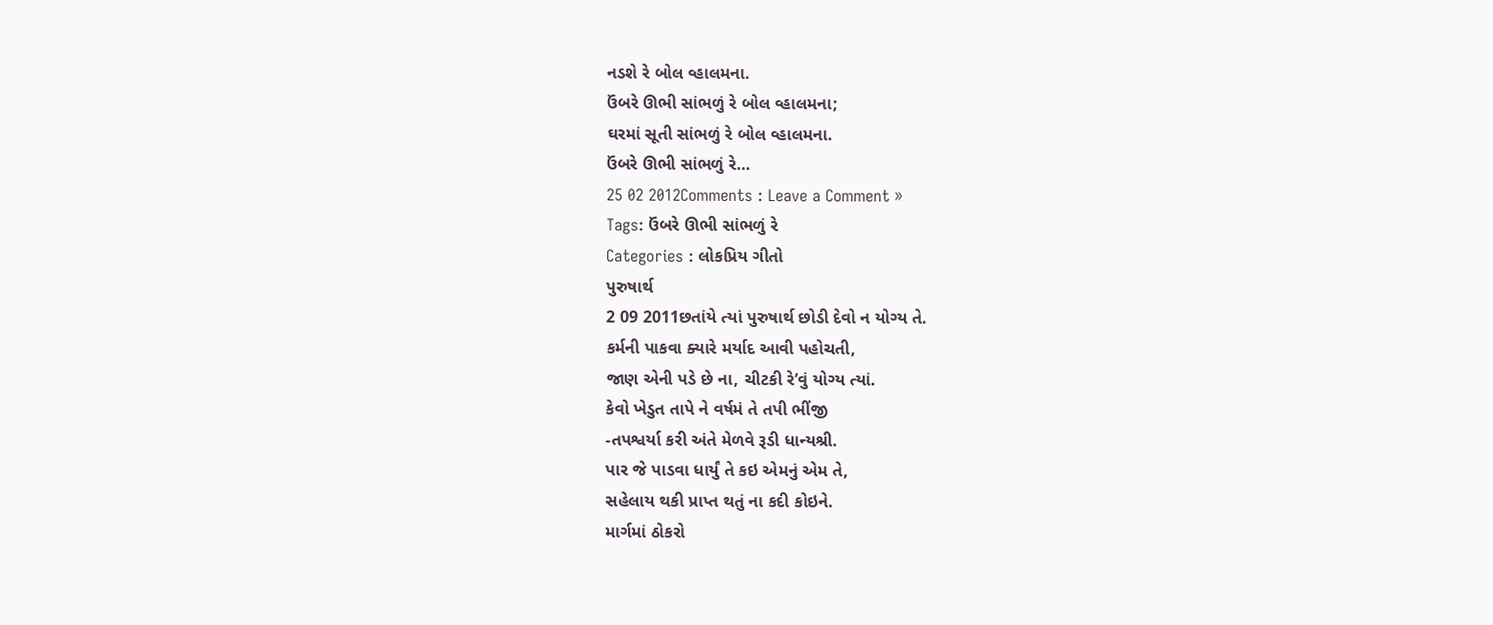નડશે રે બોલ વ્હાલમના.
ઉંબરે ઊભી સાંભળું રે બોલ વ્હાલમના;
ઘરમાં સૂતી સાંભળું રે બોલ વ્હાલમના.
ઉંબરે ઊભી સાંભળું રે…
25 02 2012Comments : Leave a Comment »
Tags: ઉંબરે ઊભી સાંભળું રે
Categories : લોકપ્રિય ગીતો
પુરુષાર્થ
2 09 2011છતાંયે ત્યાં પુરુષાર્થ છોડી દેવો ન યોગ્ય તે.
કર્મની પાકવા ક્યારે મર્યાદ આવી પહોચતી,
જાણ એની પડે છે ના, ચીટકી રે’વું યોગ્ય ત્યાં.
કેવો ખેડુત તાપે ને વર્ષમં તે તપી ભીંજી
-તપશ્વર્યા કરી અંતે મેળવે રૂડી ધાન્યશ્રી.
પાર જે પાડવા ધાર્યું તે કઇ એમનું એમ તે,
સહેલાય થકી પ્રાપ્ત થતું ના કદી કોઇને.
માર્ગમાં ઠોકરો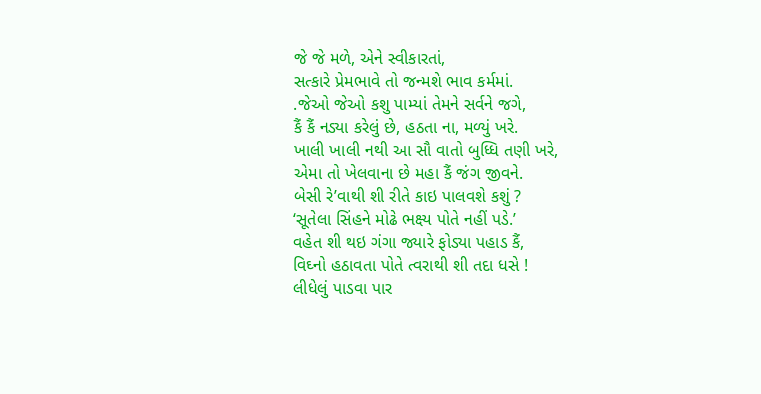જે જે મળે, એને સ્વીકારતાં,
સત્કારે પ્રેમભાવે તો જન્મશે ભાવ કર્મમાં.
.જેઓ જેઓ કશુ પામ્યાં તેમને સર્વને જગે,
કૈં કૈં નડ્યા કરેલું છે, હઠતા ના, મળ્યું ખરે.
ખાલી ખાલી નથી આ સૌ વાતો બુધ્ધિ તણી ખરે,
એમા તો ખેલવાના છે મહા કૈં જંગ જીવને.
બેસી રે’વાથી શી રીતે કાઇ પાલવશે કશું ?
‘સૂતેલા સિંહને મોઢે ભક્ષ્ય પોતે નહીં પડે.’
વહેત શી થઇ ગંગા જ્યારે ફોડ્યા પહાડ કૈં,
વિઘ્નો હઠાવતા પોતે ત્વરાથી શી તદા ધસે !
લીધેલું પાડવા પાર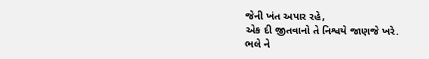જેની ખંત અપાર રહે,
એક દી જીતવાનો તે નિશ્વયે જાણજે ખરે.
ભલે ને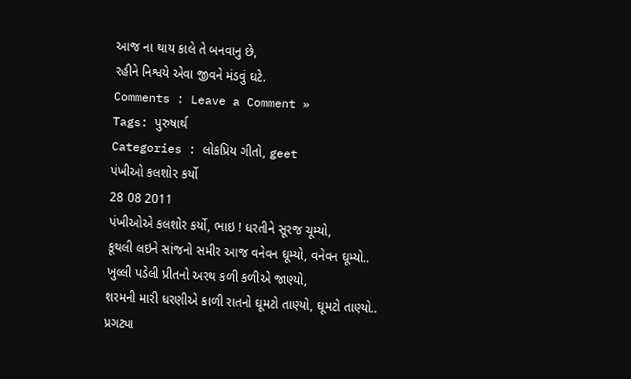આજ ના થાય કાલે તે બનવાનુ છે,
રહીને નિશ્વયે એવા જીવને મંડવું ઘટે.
Comments : Leave a Comment »
Tags: પુરુષાર્થ
Categories : લોકપ્રિય ગીતો, geet
પંખીઓ કલશોર કર્યો
28 08 2011
પંખીઓએ કલશોર કર્યો, ભાઇ ! ધરતીને સૂરજ ચૂમ્યો,
કૂથલી લઇને સાંજનો સમીર આજ વનેવન ઘૂમ્યો, વનેવન ઘૂમ્યો..
ખુલ્લી પડેલી પ્રીતનો અરથ કળી કળીએ જાણ્યો,
શરમની મારી ધરણીએ કાળી રાતનો ઘૂમટો તાણ્યો, ઘૂમટો તાણ્યો..
પ્રગટ્યા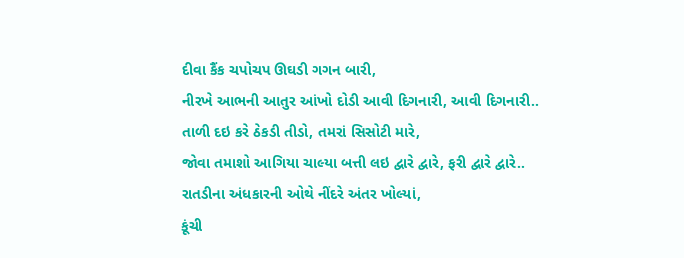દીવા કૈંક ચપોચપ ઊઘડી ગગન બારી,
નીરખે આભની આતુર આંખો દોડી આવી દિગનારી, આવી દિગનારી..
તાળી દઇ કરે ઠેકડી તીડો, તમરાં સિસોટી મારે,
જોવા તમાશો આગિયા ચાલ્યા બત્તી લઇ દ્વારે દ્વારે, ફરી દ્વારે દ્વારે..
રાતડીના અંધકારની ઓથે નીંદરે અંતર ખોલ્યાં,
કૂંચી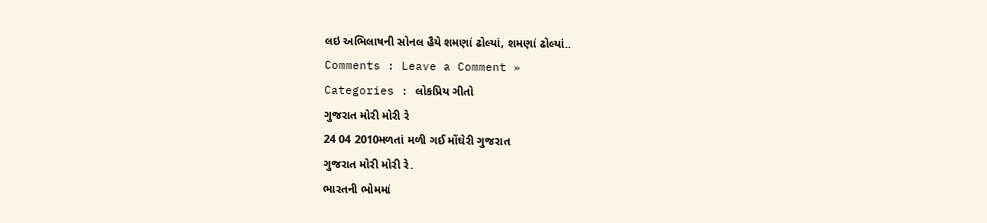લઇ અભિલાષની સોનલ હૈયે શમણાં ઢોલ્યાં, શમણાં ઢોલ્યાં..
Comments : Leave a Comment »
Categories : લોકપ્રિય ગીતો
ગુજરાત મોરી મોરી રે
24 04 2010મળતાં મળી ગઈ મોંઘેરી ગુજરાત
ગુજરાત મોરી મોરી રે.
ભારતની ભોમમાં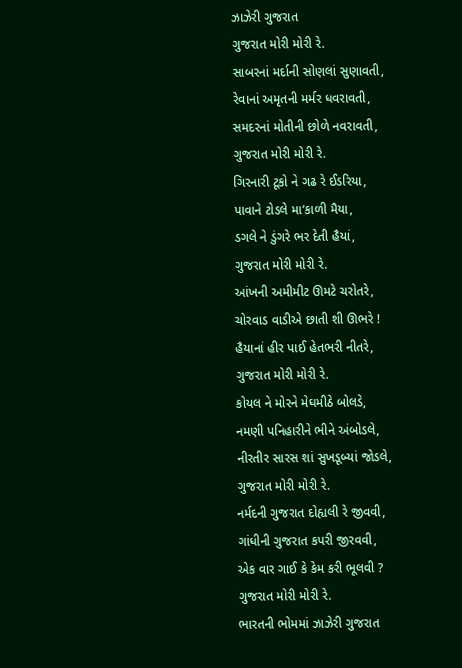ઝાઝેરી ગુજરાત
ગુજરાત મોરી મોરી રે.
સાબરનાં મર્દાની સોણલાં સુણાવતી,
રેવાનાં અમૃતની મર્મર ધવરાવતી,
સમદરનાં મોતીની છોળે નવરાવતી,
ગુજરાત મોરી મોરી રે.
ગિરનારી ટૂકો ને ગઢ રે ઈડરિયા,
પાવાને ટોડલે મા’કાળી મૈયા,
ડગલે ને ડુંગરે ભર દેતી હૈયાં,
ગુજરાત મોરી મોરી રે.
આંખની અમીમીટ ઊમટે ચરોતરે,
ચોરવાડ વાડીએ છાતી શી ઊભરે !
હૈયાનાં હીર પાઈ હેતભરી નીતરે,
ગુજરાત મોરી મોરી રે.
કોયલ ને મોરને મેઘમીઠે બોલડે,
નમણી પનિહારીને ભીને અંબોડલે,
નીરતીર સારસ શાં સુખડૂબ્યાં જોડલે,
ગુજરાત મોરી મોરી રે.
નર્મદની ગુજરાત દોહ્યલી રે જીવવી,
ગાંધીની ગુજરાત કપરી જીરવવી,
એક વાર ગાઈ કે કેમ કરી ભૂલવી ?
ગુજરાત મોરી મોરી રે.
ભારતની ભોમમાં ઝાઝેરી ગુજરાત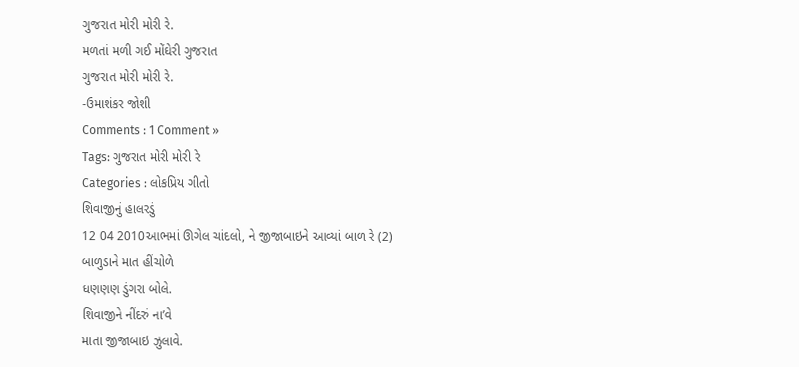ગુજરાત મોરી મોરી રે.
મળતાં મળી ગઈ મોંઘેરી ગુજરાત
ગુજરાત મોરી મોરી રે.
-ઉમાશંકર જોશી
Comments : 1 Comment »
Tags: ગુજરાત મોરી મોરી રે
Categories : લોકપ્રિય ગીતો
શિવાજીનું હાલરડું
12 04 2010આભમાં ઊગેલ ચાંદલો, ને જીજાબાઇને આવ્યાં બાળ રે (2)
બાળુડાને માત હીંચોળે
ધણણણ ડુંગરા બોલે.
શિવાજીને નીંદરું ના’વે
માતા જીજાબાઇ ઝુલાવે.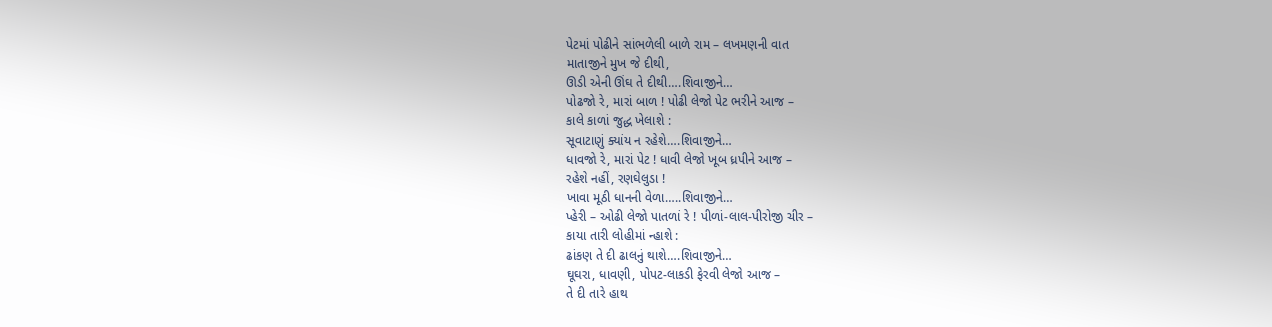પેટમાં પોઢીને સાંભળેલી બાળે રામ – લખમણની વાત
માતાજીને મુખ જે દીથી,
ઊડી એની ઊંઘ તે દીથી….શિવાજીને…
પોઢજો રે, મારાં બાળ ! પોઢી લેજો પેટ ભરીને આજ –
કાલે કાળાં જુદ્ધ ખેલાશે :
સૂવાટાણું ક્યાંય ન રહેશે….શિવાજીને…
ધાવજો રે, મારાં પેટ ! ધાવી લેજો ખૂબ ધ્રપીને આજ –
રહેશે નહીં, રણઘેલુડા !
ખાવા મૂઠી ધાનની વેળા…..શિવાજીને…
પ્હેરી – ઓઢી લેજો પાતળાં રે ! પીળાં-લાલ-પીરોજી ચીર –
કાયા તારી લોહીમાં ન્હાશે :
ઢાંકણ તે દી ઢાલનું થાશે….શિવાજીને…
ઘૂઘરા, ધાવણી, પોપટ-લાકડી ફેરવી લેજો આજ –
તે દી તારે હાથ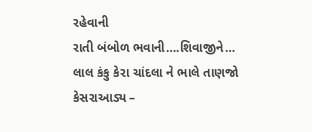રહેવાની
રાતી બંબોળ ભવાની….શિવાજીને…
લાલ કંકુ કેરા ચાંદલા ને ભાલે તાણજો કેસરાઆડ્ય –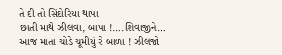તે દી તો સિંદોરિયા થાપા
છાતી માથે ઝીલવા, બાપા !….શિવાજીને…
આજ માતા ચોડે ચૂમીયું રે બાળા ! ઝીલજો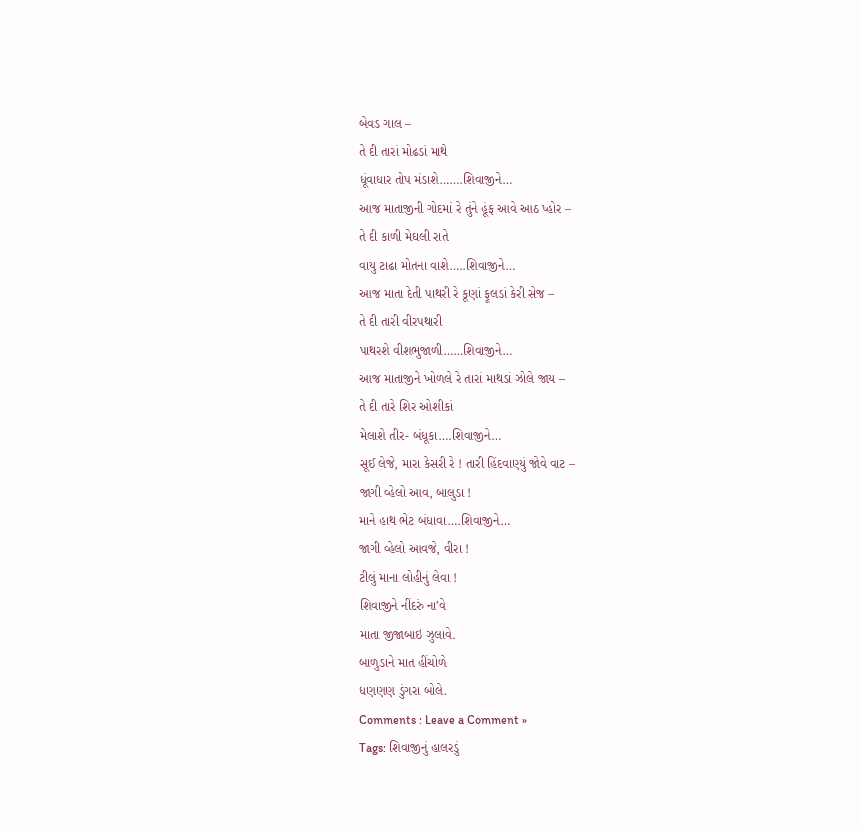બેવડ ગાલ –
તે દી તારાં મોઢડાં માથે
ધૂંવાધાર તોપ મંડાશે…….શિવાજીને…
આજ માતાજીની ગોદમાં રે તુંને હૂંફ આવે આઠ પ્હોર –
તે દી કાળી મેઘલી રાતે
વાયુ ટાઢા મોતના વાશે…..શિવાજીને…
આજ માતા દેતી પાથરી રે કૂણાં ફૂલડાં કેરી સેજ –
તે દી તારી વીરપથારી
પાથરશે વીશભુજાળી……શિવાજીને…
આજ માતાજીને ખોળલે રે તારાં માથડાં ઝોલે જાય –
તે દી તારે શિર ઓશીકાં
મેલાશે તીર- બંધૂકા….શિવાજીને…
સૂઈ લેજે, મારા કેસરી રે ! તારી હિંદવાણ્યું જોવે વાટ –
જાગી વ્હેલો આવ, બાલુડા !
માને હાથ ભેટ બંધાવા….શિવાજીને…
જાગી વ્હેલો આવજે, વીરા !
ટીલું માના લોહીનું લેવા !
શિવાજીને નીંદરું ના’વે
માતા જીજાબાઇ ઝુલાવે.
બાળુડાને માત હીંચોળે
ધણણણ ડુંગરા બોલે.
Comments : Leave a Comment »
Tags: શિવાજીનું હાલરડું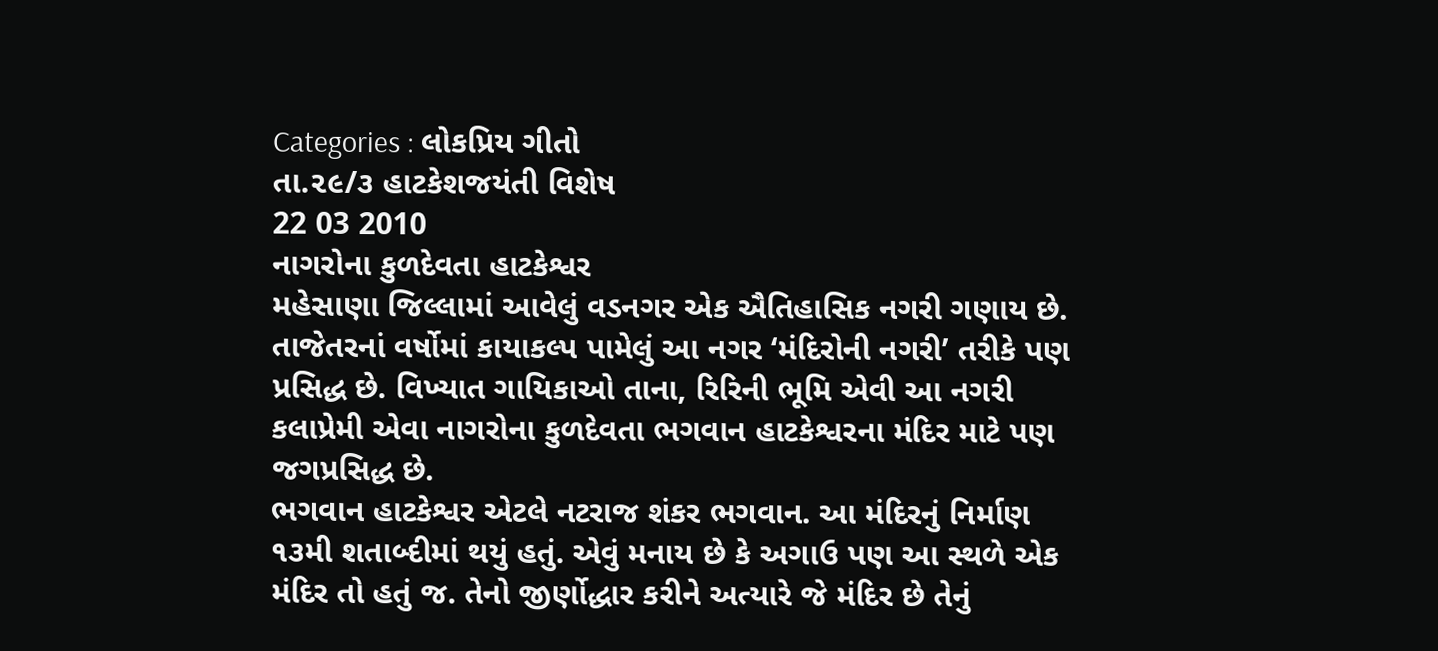Categories : લોકપ્રિય ગીતો
તા.૨૯/૩ હાટકેશજયંતી વિશેષ
22 03 2010
નાગરોના કુળદેવતા હાટકેશ્વર
મહેસાણા જિલ્લામાં આવેલું વડનગર એક ઐતિહાસિક નગરી ગણાય છે. તાજેતરનાં વર્ષોમાં કાયાકલ્પ પામેલું આ નગર ‘મંદિરોની નગરી’ તરીકે પણ પ્રસિદ્ધ છે. વિખ્યાત ગાયિકાઓ તાના, રિરિની ભૂમિ એવી આ નગરી કલાપ્રેમી એવા નાગરોના કુળદેવતા ભગવાન હાટકેશ્વરના મંદિર માટે પણ જગપ્રસિદ્ધ છે.
ભગવાન હાટકેશ્વર એટલે નટરાજ શંકર ભગવાન. આ મંદિરનું નિર્માણ ૧૩મી શતાબ્દીમાં થયું હતું. એવું મનાય છે કે અગાઉ પણ આ સ્થળે એક મંદિર તો હતું જ. તેનો જીર્ણોદ્ધાર કરીને અત્યારે જે મંદિર છે તેનું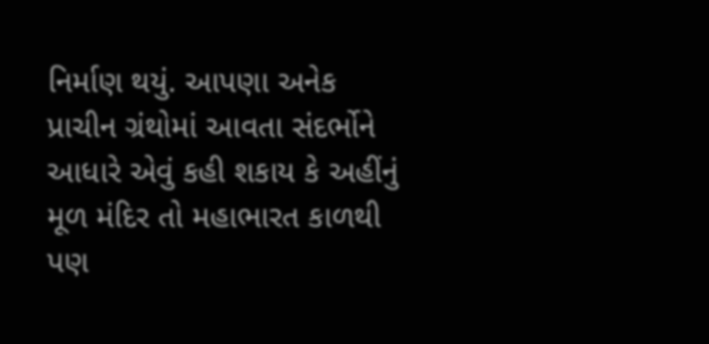નિર્માણ થયું. આપણા અનેક પ્રાચીન ગ્રંથોમાં આવતા સંદર્ભોને આધારે એવું કહી શકાય કે અહીંનું મૂળ મંદિર તો મહાભારત કાળથી પણ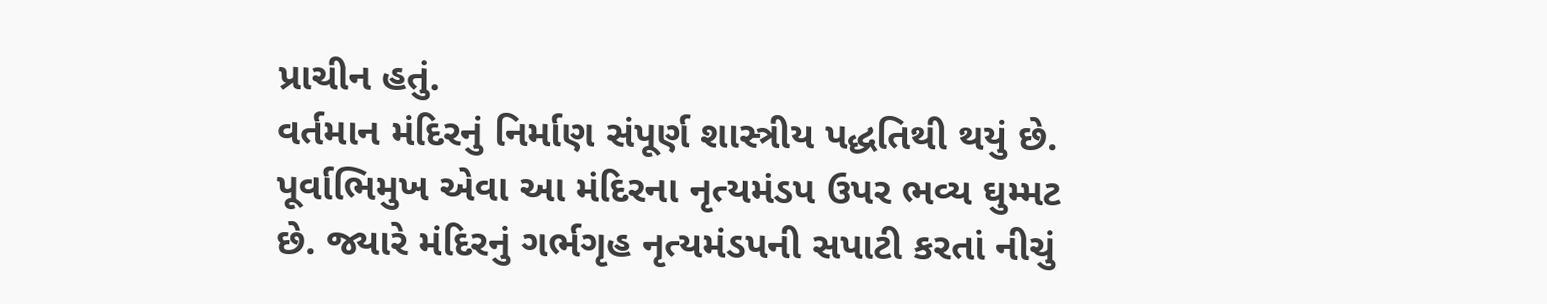પ્રાચીન હતું.
વર્તમાન મંદિરનું નિર્માણ સંપૂર્ણ શાસ્ત્રીય પદ્ધતિથી થયું છે. પૂર્વાભિમુખ એવા આ મંદિરના નૃત્યમંડપ ઉપર ભવ્ય ઘુમ્મટ છે. જ્યારે મંદિરનું ગર્ભગૃહ નૃત્યમંડપની સપાટી કરતાં નીચું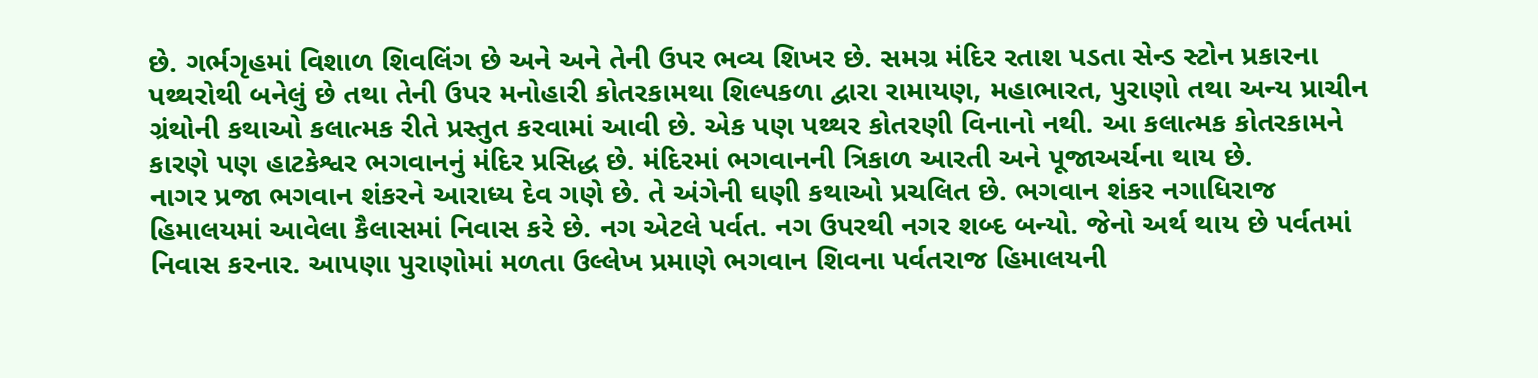છે. ગર્ભગૃહમાં વિશાળ શિવલિંગ છે અને અને તેની ઉપર ભવ્ય શિખર છે. સમગ્ર મંદિર રતાશ પડતા સેન્ડ સ્ટોન પ્રકારના પથ્થરોથી બનેલું છે તથા તેની ઉપર મનોહારી કોતરકામથા શિલ્પકળા દ્વારા રામાયણ, મહાભારત, પુરાણો તથા અન્ય પ્રાચીન ગ્રંથોની કથાઓ કલાત્મક રીતે પ્રસ્તુત કરવામાં આવી છે. એક પણ પથ્થર કોતરણી વિનાનો નથી. આ કલાત્મક કોતરકામને કારણે પણ હાટકેશ્વર ભગવાનનું મંદિર પ્રસિદ્ધ છે. મંદિરમાં ભગવાનની ત્રિકાળ આરતી અને પૂજાઅર્ચના થાય છે.
નાગર પ્રજા ભગવાન શંકરને આરાધ્ય દેવ ગણે છે. તે અંગેની ઘણી કથાઓ પ્રચલિત છે. ભગવાન શંકર નગાધિરાજ હિમાલયમાં આવેલા કૈલાસમાં નિવાસ કરે છે. નગ એટલે પર્વત. નગ ઉપરથી નગર શબ્દ બન્યો. જેનો અર્થ થાય છે પર્વતમાં નિવાસ કરનાર. આપણા પુરાણોમાં મળતા ઉલ્લેખ પ્રમાણે ભગવાન શિવના પર્વતરાજ હિમાલયની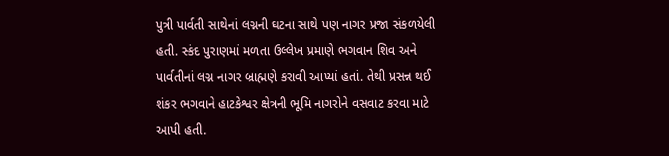પુત્રી પાર્વતી સાથેનાં લગ્નની ઘટના સાથે પણ નાગર પ્રજા સંકળયેલી હતી. સ્કંદ પુરાણમાં મળતા ઉલ્લેખ પ્રમાણે ભગવાન શિવ અને પાર્વતીનાં લગ્ન નાગર બ્રાહ્મણે કરાવી આપ્યાં હતાં. તેથી પ્રસન્ન થઈ શંકર ભગવાને હાટકેશ્વર ક્ષેત્રની ભૂમિ નાગરોને વસવાટ કરવા માટે આપી હતી.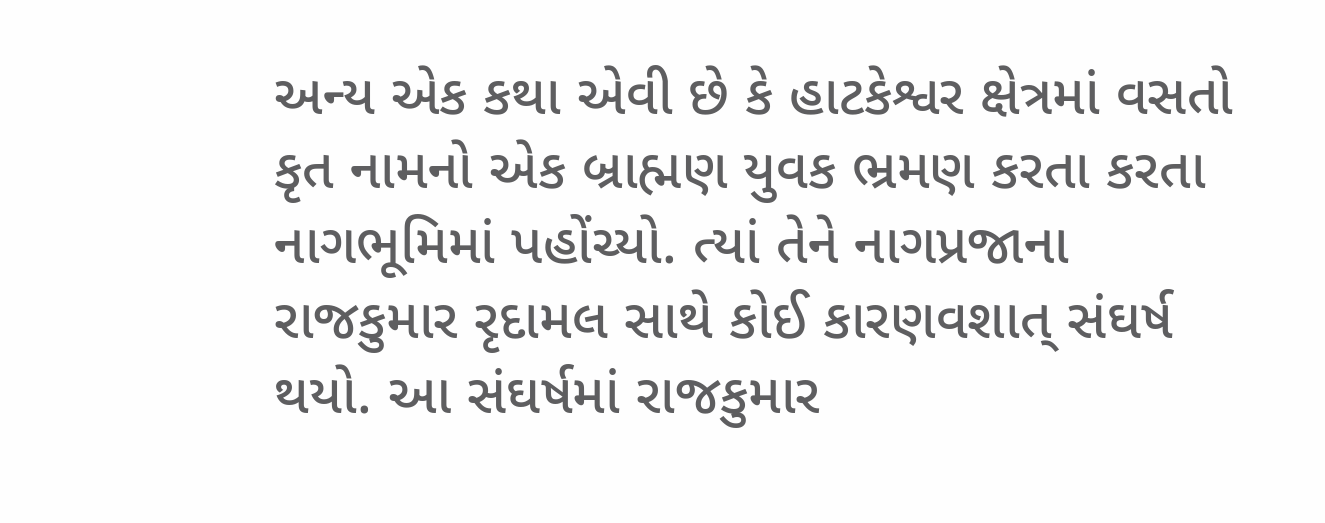અન્ય એક કથા એવી છે કે હાટકેશ્વર ક્ષેત્રમાં વસતો કૃત નામનો એક બ્રાહ્મણ યુવક ભ્રમણ કરતા કરતા નાગભૂમિમાં પહોંચ્યો. ત્યાં તેને નાગપ્રજાના રાજકુમાર રૃદામલ સાથે કોઈ કારણવશાત્ સંઘર્ષ થયો. આ સંઘર્ષમાં રાજકુમાર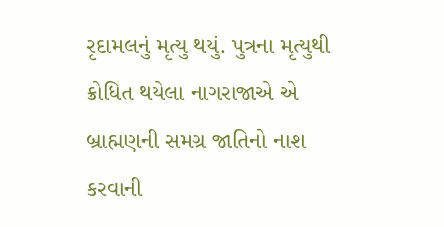રૃદામલનું મૃત્યુ થયું. પુત્રના મૃત્યુથી ક્રોધિત થયેલા નાગરાજાએ એ બ્રાહ્મણની સમગ્ર જાતિનો નાશ કરવાની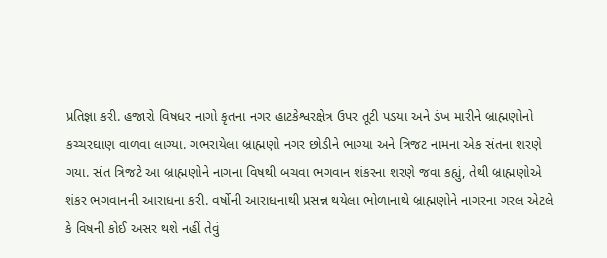પ્રતિજ્ઞા કરી. હજારો વિષધર નાગો કૃતના નગર હાટકેશ્વરક્ષેત્ર ઉપર તૂટી પડયા અને ડંખ મારીને બ્રાહ્મણોનો કચ્ચરઘાણ વાળવા લાગ્યા. ગભરાયેલા બ્રાહ્મણો નગર છોડીને ભાગ્યા અને ત્રિજટ નામના એક સંતના શરણે ગયા. સંત ત્રિજટે આ બ્રાહ્મણોને નાગના વિષથી બચવા ભગવાન શંકરના શરણે જવા કહ્યું, તેથી બ્રાહ્મણોએ શંકર ભગવાનની આરાધના કરી. વર્ષોની આરાધનાથી પ્રસન્ન થયેલા ભોળાનાથે બ્રાહ્મણોને નાગરના ગરલ એટલે કે વિષની કોઈ અસર થશે નહીં તેવું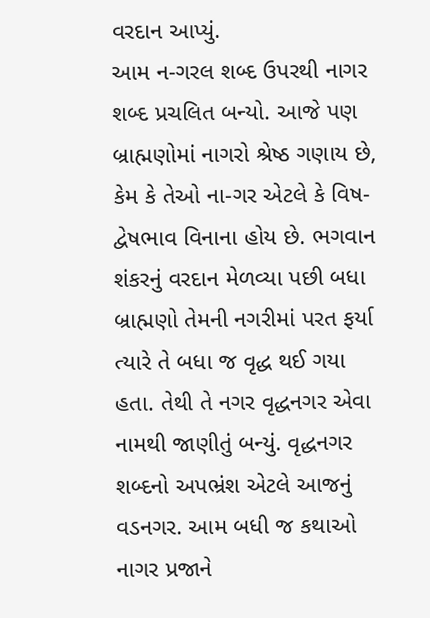વરદાન આપ્યું.
આમ ન-ગરલ શબ્દ ઉપરથી નાગર શબ્દ પ્રચલિત બન્યો. આજે પણ બ્રાહ્મણોમાં નાગરો શ્રેષ્ઠ ગણાય છે, કેમ કે તેઓ ના-ગર એટલે કે વિષ-દ્વેષભાવ વિનાના હોય છે. ભગવાન શંકરનું વરદાન મેળવ્યા પછી બધા બ્રાહ્મણો તેમની નગરીમાં પરત ફર્યા ત્યારે તે બધા જ વૃદ્ધ થઈ ગયા હતા. તેથી તે નગર વૃદ્ધનગર એવા નામથી જાણીતું બન્યું. વૃદ્ધનગર શબ્દનો અપભ્રંશ એટલે આજનું વડનગર. આમ બધી જ કથાઓ નાગર પ્રજાને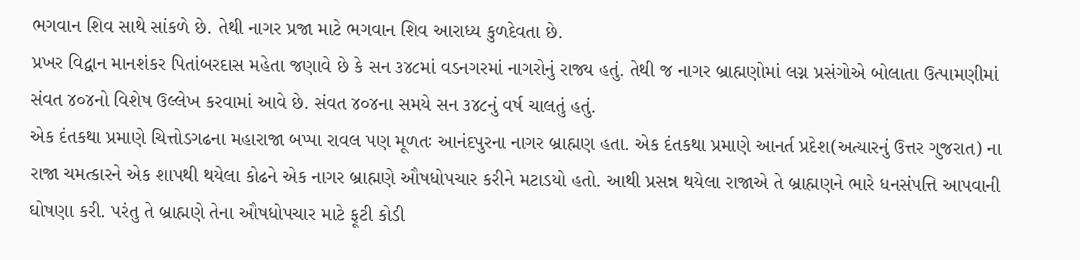ભગવાન શિવ સાથે સાંકળે છે. તેથી નાગર પ્રજા માટે ભગવાન શિવ આરાધ્ય કુળદેવતા છે.
પ્રખર વિદ્વાન માનશંકર પિતાંબરદાસ મહેતા જણાવે છે કે સન ૩૪૮માં વડનગરમાં નાગરોનું રાજ્ય હતું. તેથી જ નાગર બ્રાહ્મણોમાં લગ્ન પ્રસંગોએ બોલાતા ઉત્પામણીમાં સંવત ૪૦૪નો વિશેષ ઉલ્લેખ કરવામાં આવે છે. સંવત ૪૦૪ના સમયે સન ૩૪૮નું વર્ષ ચાલતું હતું.
એક દંતકથા પ્રમાણે ચિત્તોડગઢના મહારાજા બપ્પા રાવલ પણ મૂળતઃ આનંદપુરના નાગર બ્રાહ્મણ હતા. એક દંતકથા પ્રમાણે આનર્ત પ્રદેશ(અત્યારનું ઉત્તર ગુજરાત) ના રાજા ચમત્કારને એક શાપથી થયેલા કોઢને એક નાગર બ્રાહ્મણે ઔષધોપચાર કરીને મટાડયો હતો. આથી પ્રસન્ન થયેલા રાજાએ તે બ્રાહ્મણને ભારે ધનસંપત્તિ આપવાની ઘોષણા કરી. પરંતુ તે બ્રાહ્મણે તેના ઔષધોપચાર માટે ફૂટી કોડી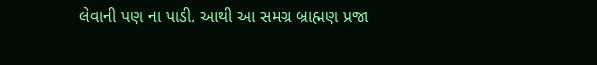લેવાની પણ ના પાડી. આથી આ સમગ્ર બ્રાહ્મણ પ્રજા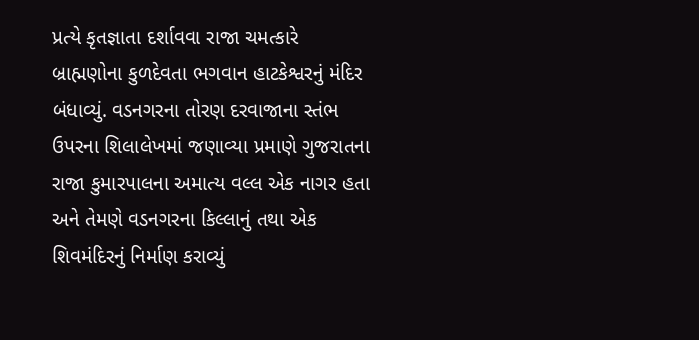પ્રત્યે કૃતજ્ઞાતા દર્શાવવા રાજા ચમત્કારે બ્રાહ્મણોના કુળદેવતા ભગવાન હાટકેશ્વરનું મંદિર બંધાવ્યું. વડનગરના તોરણ દરવાજાના સ્તંભ ઉપરના શિલાલેખમાં જણાવ્યા પ્રમાણે ગુજરાતના રાજા કુમારપાલના અમાત્ય વલ્લ એક નાગર હતા અને તેમણે વડનગરના કિલ્લાનું તથા એક શિવમંદિરનું નિર્માણ કરાવ્યું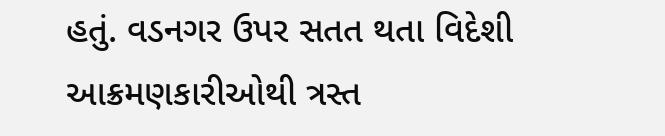હતું. વડનગર ઉપર સતત થતા વિદેશી આક્રમણકારીઓથી ત્રસ્ત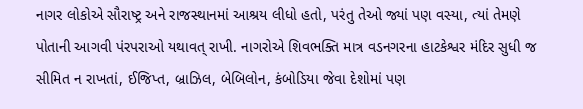નાગર લોકોએ સૌરાષ્ટ્ર અને રાજસ્થાનમાં આશ્રય લીધો હતો, પરંતુ તેઓ જ્યાં પણ વસ્યા, ત્યાં તેમણે પોતાની આગવી પંરપરાઓ યથાવત્ રાખી. નાગરોએ શિવભક્તિ માત્ર વડનગરના હાટકેશ્વર મંદિર સુધી જ સીમિત ન રાખતાં, ઈજિપ્ત, બ્રાઝિલ, બેબિલોન, કંબોડિયા જેવા દેશોમાં પણ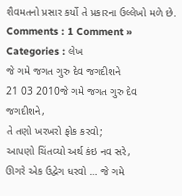શૈવમતનો પ્રસાર કર્યો તે પ્રકારના ઉલ્લેખો મળે છે.
Comments : 1 Comment »
Categories : લેખ
જે ગમે જગત ગુરુ દેવ જગદીશને
21 03 2010જે ગમે જગત ગુરુ દેવ જગદીશને,
તે તણો ખરખરો ફોક કરવો;
આપણો ચિંતવ્યો અર્થ કંઇ નવ સરે,
ઊગરે એક ઉદ્વેગ ધરવો … જે ગમે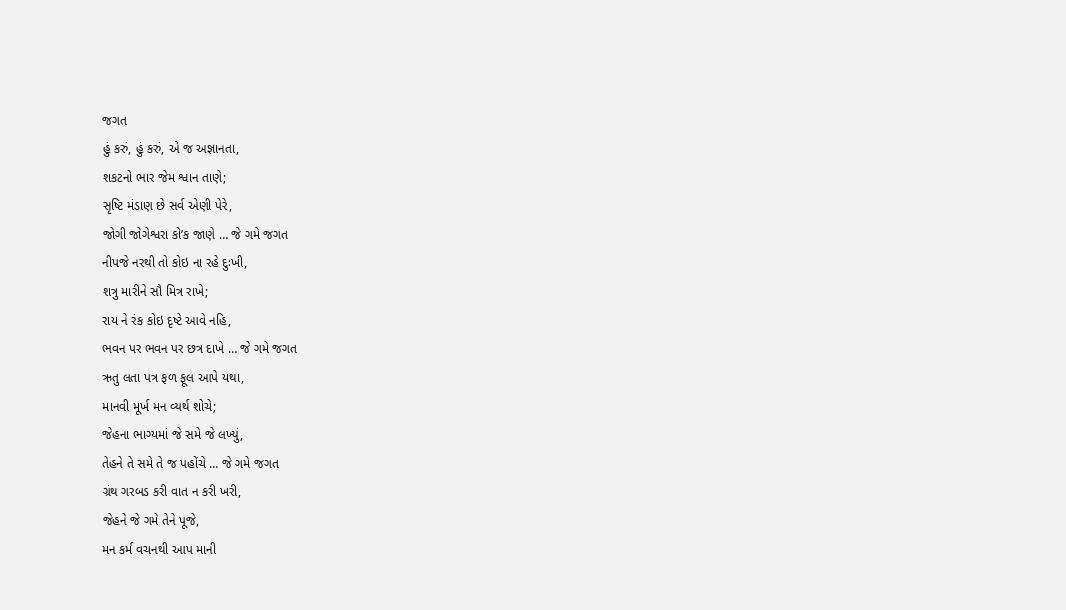જગત
હું કરું, હું કરું, એ જ અજ્ઞાનતા,
શકટનો ભાર જેમ શ્વાન તાણે;
સૃષ્ટિ મંડાણ છે સર્વ એણી પેરે,
જોગી જોગેશ્વરા કો’ક જાણે … જે ગમે જગત
નીપજે નરથી તો કોઇ ના રહે દુઃખી,
શત્રુ મારીને સૌ મિત્ર રાખે;
રાય ને રંક કોઇ દૃષ્ટે આવે નહિ,
ભવન પર ભવન પર છત્ર દાખે … જે ગમે જગત
ઋતુ લતા પત્ર ફળ ફૂલ આપે યથા,
માનવી મૂર્ખ મન વ્યર્થ શોચે;
જેહના ભાગ્યમાં જે સમે જે લખ્યું,
તેહને તે સમે તે જ પહોંચે … જે ગમે જગત
ગ્રંથ ગરબડ કરી વાત ન કરી ખરી,
જેહને જે ગમે તેને પૂજે,
મન કર્મ વચનથી આપ માની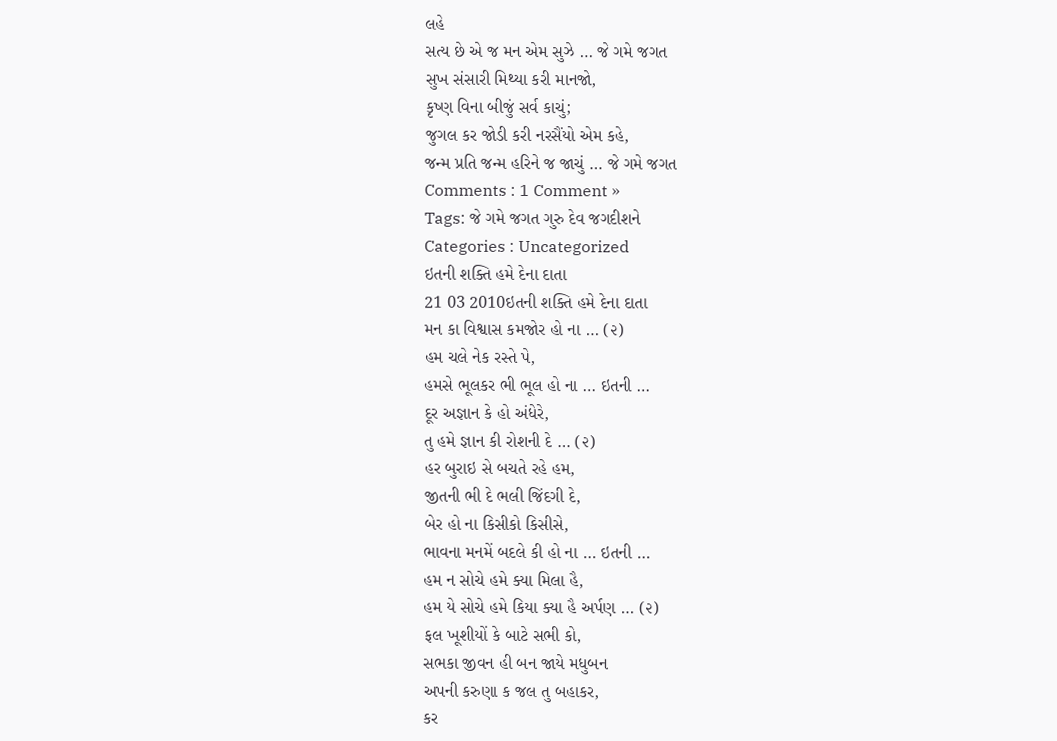લહે
સત્ય છે એ જ મન એમ સુઝે … જે ગમે જગત
સુખ સંસારી મિથ્યા કરી માનજો,
કૃષ્ણ વિના બીજું સર્વ કાચું;
જુગલ કર જોડી કરી નરસૈંયો એમ કહે,
જન્મ પ્રતિ જન્મ હરિને જ જાચું … જે ગમે જગત
Comments : 1 Comment »
Tags: જે ગમે જગત ગુરુ દેવ જગદીશને
Categories : Uncategorized
ઇતની શક્તિ હમે દેના દાતા
21 03 2010ઇતની શક્તિ હમે દેના દાતા
મન કા વિશ્વાસ કમજોર હો ના … (૨)
હમ ચલે નેક રસ્તે પે,
હમસે ભૂલકર ભી ભૂલ હો ના … ઇતની …
દૂર અજ્ઞાન કે હો અંધેરે,
તુ હમે જ્ઞાન કી રોશની દે … (૨)
હર બુરાઇ સે બચતે રહે હમ,
જીતની ભી દે ભલી જિંદગી દે,
બેર હો ના કિસીકો કિસીસે,
ભાવના મનમેં બદલે કી હો ના … ઇતની …
હમ ન સોચે હમે ક્યા મિલા હૈ,
હમ યે સોચે હમે કિયા ક્યા હૈ અર્પણ … (૨)
ફલ ખૂશીયોં કે બાટે સભી કો,
સભકા જીવન હી બન જાયે મધુબન
અપની કરુણા ક જલ તુ બહાકર,
કર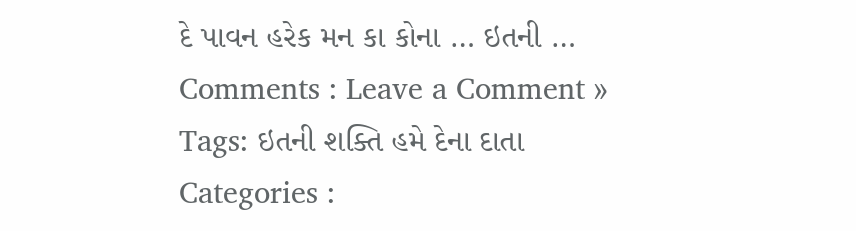દે પાવન હરેક મન કા કોના … ઇતની …
Comments : Leave a Comment »
Tags: ઇતની શક્તિ હમે દેના દાતા
Categories :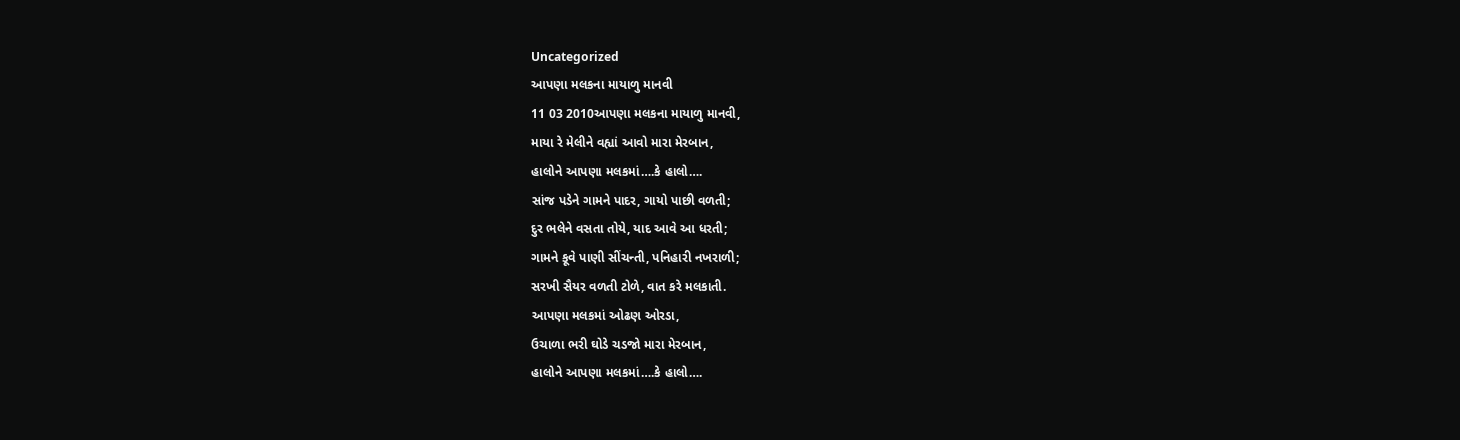Uncategorized
આપણા મલકના માયાળુ માનવી
11 03 2010આપણા મલકના માયાળુ માનવી,
માયા રે મેલીને વહ્યાં આવો મારા મેરબાન,
હાલોને આપણા મલકમાં….કે હાલો….
સાંજ પડેને ગામને પાદર, ગાયો પાછી વળતી;
દુર ભલેને વસતા તોયે, યાદ આવે આ ધરતી;
ગામને કૂવે પાણી સીંચન્તી, પનિહારી નખરાળી;
સરખી સૈયર વળતી ટોળે, વાત કરે મલકાતી.
આપણા મલકમાં ઓઢણ ઓરડા,
ઉચાળા ભરી ઘોડે ચડજો મારા મેરબાન,
હાલોને આપણા મલકમાં….કે હાલો….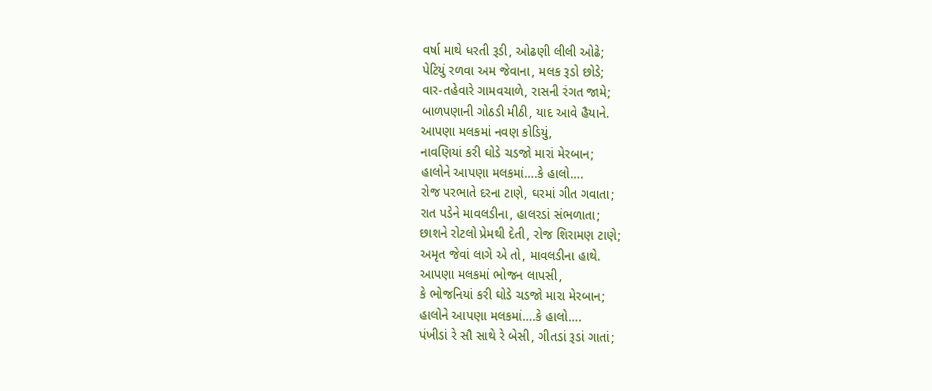વર્ષા માથે ધરતી રૂડી, ઓઢણી લીલી ઓઢે;
પેટિયું રળવા અમ જેવાના, મલક રૂડો છોડે;
વાર-તહેવારે ગામવચાળે, રાસની રંગત જામે;
બાળપણાની ગોઠડી મીઠી, યાદ આવે હૈયાને.
આપણા મલકમાં નવણ કોડિયું,
નાવણિયાં કરી ઘોડે ચડજો મારાં મેરબાન;
હાલોને આપણા મલકમાં….કે હાલો….
રોજ પરભાતે દરના ટાણે, ઘરમાં ગીત ગવાતા;
રાત પડેને માવલડીના, હાલરડાં સંભળાતા;
છાશને રોટલો પ્રેમથી દેતી, રોજ શિરામણ ટાણે;
અમૃત જેવાં લાગે એ તો, માવલડીના હાથે.
આપણા મલકમાં ભોજન લાપસી,
કે ભોજનિયાં કરી ઘોડે ચડજો મારા મેરબાન;
હાલોને આપણા મલકમાં….કે હાલો….
પંખીડાં રે સૌ સાથે રે બેસી, ગીતડાં રૂડાં ગાતાં;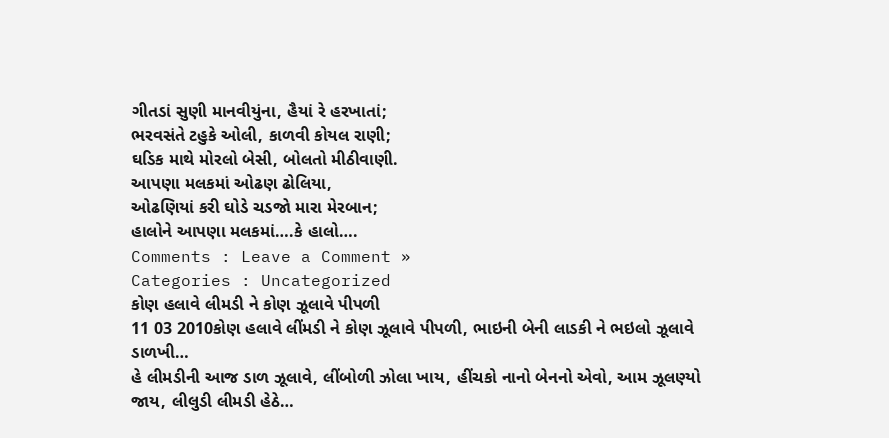ગીતડાં સુણી માનવીયુંના, હૈયાં રે હરખાતાં;
ભરવસંતે ટહુકે ઓલી, કાળવી કોયલ રાણી;
ઘડિક માથે મોરલો બેસી, બોલતો મીઠીવાણી.
આપણા મલકમાં ઓઢણ ઢોલિયા,
ઓઢણિયાં કરી ઘોડે ચડજો મારા મેરબાન;
હાલોને આપણા મલકમાં….કે હાલો….
Comments : Leave a Comment »
Categories : Uncategorized
કોણ હલાવે લીમડી ને કોણ ઝૂલાવે પીપળી
11 03 2010કોણ હલાવે લીંમડી ને કોણ ઝૂલાવે પીપળી, ભાઇની બેની લાડકી ને ભઇલો ઝૂલાવે ડાળખી…
હે લીમડીની આજ ડાળ ઝૂલાવે, લીંબોળી ઝોલા ખાય, હીંચકો નાનો બેનનો એવો, આમ ઝૂલણ્યો જાય, લીલુડી લીમડી હેઠે…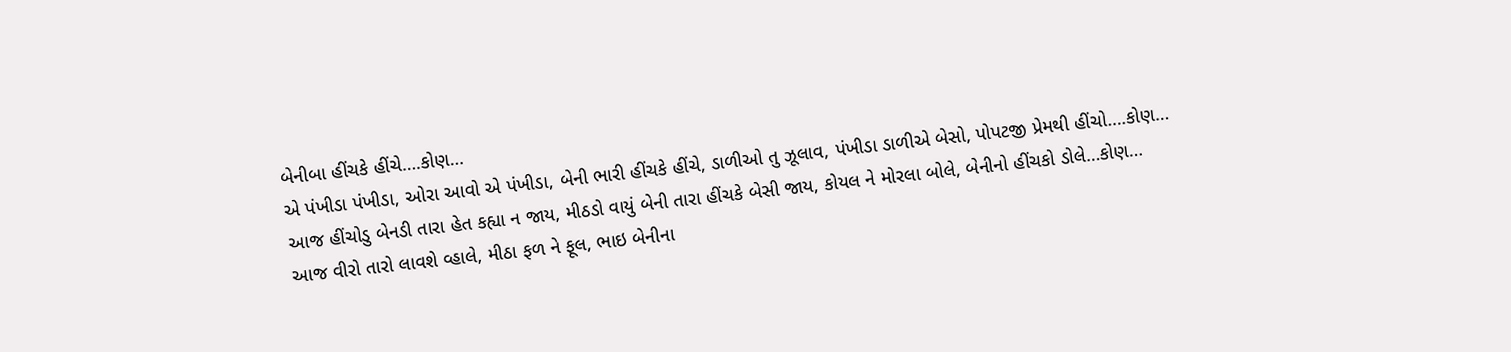બેનીબા હીંચકે હીંચે….કોણ…
એ પંખીડા પંખીડા, ઓરા આવો એ પંખીડા, બેની ભારી હીંચકે હીંચે, ડાળીઓ તુ ઝૂલાવ, પંખીડા ડાળીએ બેસો, પોપટજી પ્રેમથી હીંચો….કોણ…
આજ હીંચોડુ બેનડી તારા હેત કહ્યા ન જાય, મીઠડો વાયું બેની તારા હીંચકે બેસી જાય, કોયલ ને મોરલા બોલે, બેનીનો હીંચકો ડોલે…કોણ…
આજ વીરો તારો લાવશે વ્હાલે, મીઠા ફળ ને ફૂલ, ભાઇ બેનીના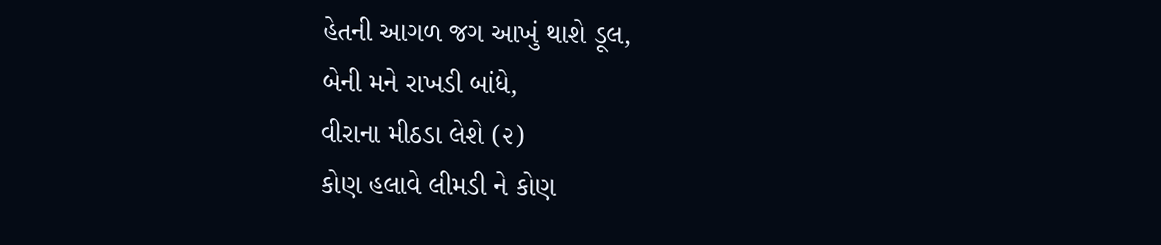હેતની આગળ જગ આખું થાશે ડૂલ,
બેની મને રાખડી બાંધે,
વીરાના મીઠડા લેશે (૨)
કોણ હલાવે લીમડી ને કોણ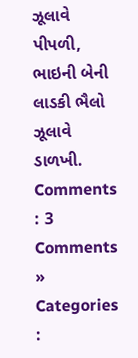ઝૂલાવે પીપળી, ભાઇની બેની લાડકી ભૈલો ઝૂલાવે ડાળખી.
Comments : 3 Comments »
Categories :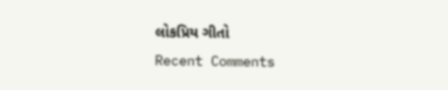લોકપ્રિય ગીતો
Recent Comments